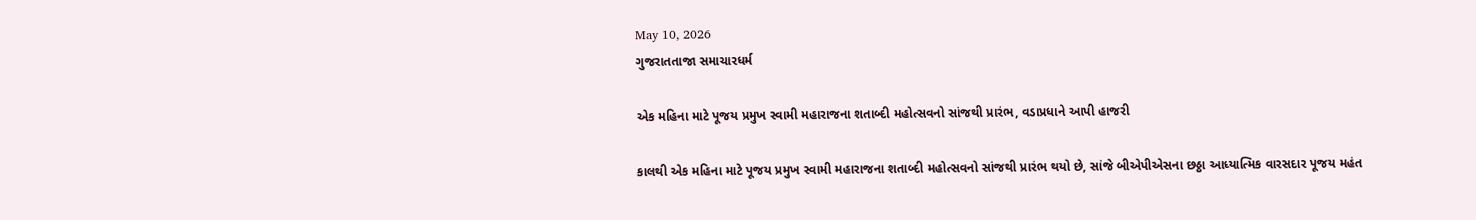May 10, 2026
ગુજરાતતાજા સમાચારધર્મ

એક મહિના માટે પૂજય પ્રમુખ સ્‍વામી મહારાજના શતાબ્‍દી મહોત્‍સવનો સાંજથી પ્રારંભ, વડાપ્રધાને આપી હાજરી

કાલથી એક મહિના માટે પૂજય પ્રમુખ સ્‍વામી મહારાજના શતાબ્‍દી મહોત્‍સવનો સાંજથી પ્રારંભ થયો છે, સાંજે બીએપીએસના છઠ્ઠા આધ્‍યાત્‍મિક વારસદાર પૂજય મહંત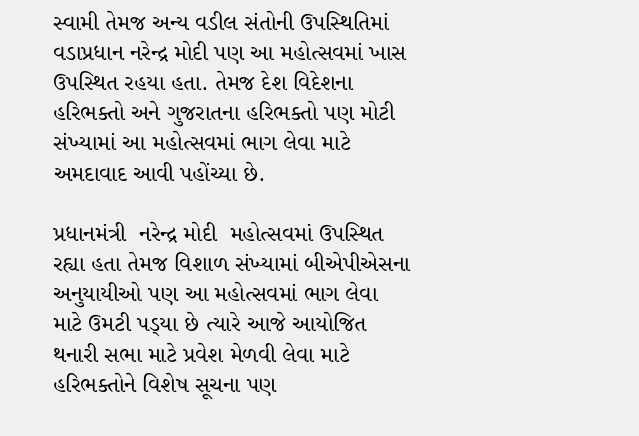સ્‍વામી તેમજ અન્‍ય વડીલ સંતોની ઉપસ્‍થિતિમાં વડાપ્રધાન નરેન્‍દ્ર મોદી પણ આ મહોત્‍સવમાં ખાસ ઉપસ્‍થિત રહયા હતા. તેમજ દેશ વિદેશના હરિભક્‍તો અને ગુજરાતના હરિભક્‍તો પણ મોટી સંખ્‍યામાં આ મહોત્‍સવમાં ભાગ લેવા માટે અમદાવાદ આવી પહોંચ્‍યા છે.

પ્રધાનમંત્રી  નરેન્‍દ્ર મોદી  મહોત્‍સવમાં ઉપસ્‍થિત રહ્યા હતા તેમજ વિશાળ સંખ્‍યામાં બીએપીએસના અનુયાયીઓ પણ આ મહોત્‍સવમાં ભાગ લેવા માટે ઉમટી પડ્‍યા છે ત્‍યારે આજે આયોજિત થનારી સભા માટે પ્રવેશ મેળવી લેવા માટે હરિભક્‍તોને વિશેષ સૂચના પણ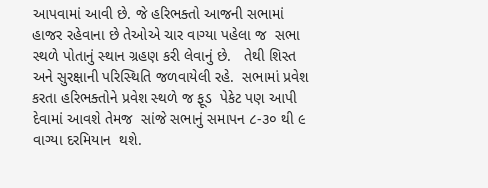આપવામાં આવી છે. જે હરિભક્‍તો આજની સભામાં હાજર રહેવાના છે તેઓએ ચાર વાગ્‍યા પહેલા જ  સભા સ્‍થળે પોતાનું સ્‍થાન ગ્રહણ કરી લેવાનું છે.   તેથી શિસ્‍ત અને સુરક્ષાની પરિસ્‍થિતિ જળવાયેલી રહે.  સભામાં પ્રવેશ કરતા હરિભક્‍તોને પ્રવેશ સ્‍થળે જ ફૂડ  પેકેટ પણ આપી દેવામાં આવશે તેમજ  સાંજે સભાનું સમાપન ૮-૩૦ થી ૯ વાગ્‍યા દરમિયાન  થશે.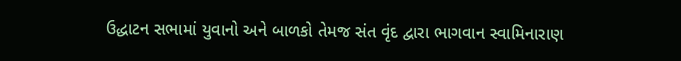ઉદ્ધાટન સભામાં યુવાનો અને બાળકો તેમજ સંત વૃંદ દ્વારા ભાગવાન સ્‍વામિનારાણ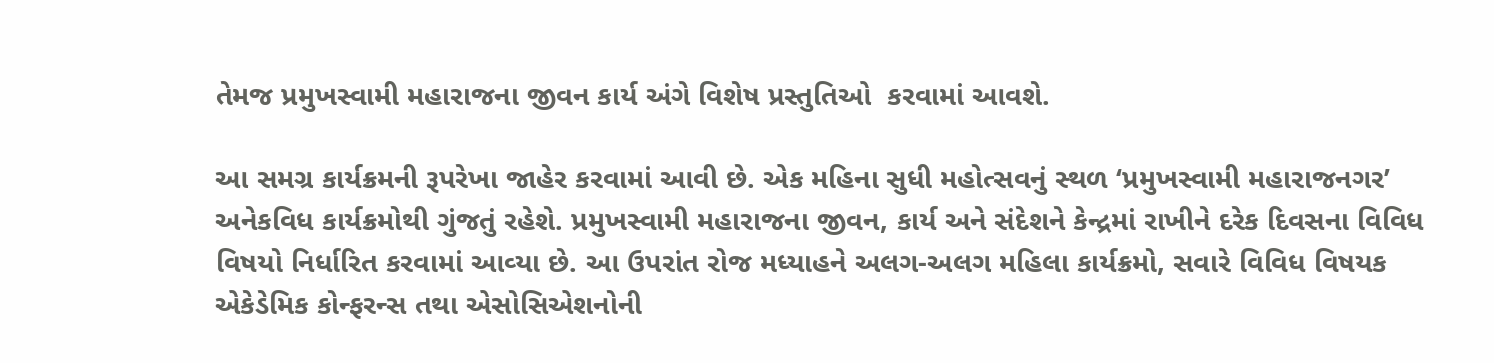તેમજ પ્રમુખસ્‍વામી મહારાજના જીવન કાર્ય અંગે વિશેષ પ્રસ્‍તુતિઓ  કરવામાં આવશે.

આ સમગ્ર કાર્યક્રમની રૂપરેખા જાહેર કરવામાં આવી છે. એક મહિના સુધી મહોત્‍સવનું સ્‍થળ ‘પ્રમુખસ્‍વામી મહારાજનગર’ અનેકવિધ કાર્યક્રમોથી ગુંજતું રહેશે. પ્રમુખસ્‍વામી મહારાજના જીવન, કાર્ય અને સંદેશને કેન્‍દ્રમાં રાખીને દરેક દિવસના વિવિધ વિષયો નિર્ધારિત કરવામાં આવ્‍યા છે. આ ઉપરાંત રોજ મધ્‍યાહને અલગ-અલગ મહિલા કાર્યક્રમો, સવારે વિવિધ વિષયક એકેડેમિક કોન્‍ફરન્‍સ તથા એસોસિએશનોની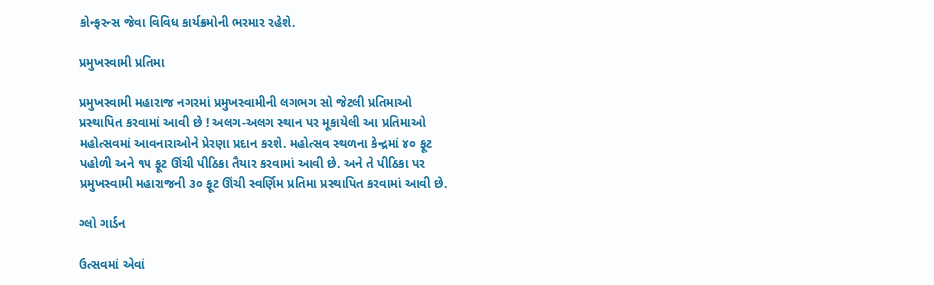કોન્‍ફરન્‍સ જેવા વિવિધ કાર્યક્રમોની ભરમાર રહેશે.

પ્રમુખસ્‍વામી પ્રતિમા

પ્રમુખસ્‍વામી મહારાજ નગરમાં પ્રમુખસ્‍વામીની લગભગ સો જેટલી પ્રતિમાઓ પ્રસ્‍થાપિત કરવામાં આવી છે ! અલગ-અલગ સ્‍થાન પર મૂકાયેલી આ પ્રતિમાઓ મહોત્‍સવમાં આવનારાઓને પ્રેરણા પ્રદાન કરશે. મહોત્‍સવ સ્‍થળના કેન્‍દ્રમાં ૪૦ ફૂટ પહોળી અને ૧૫ ફૂટ ઊંચી પીઠિકા તૈયાર કરવામાં આવી છે. અને તે પીઠિકા પર પ્રમુખસ્‍વામી મહારાજની ૩૦ ફૂટ ઊંચી સ્‍વર્ણિમ પ્રતિમા પ્રસ્‍થાપિત કરવામાં આવી છે.

ગ્‍લો ગાર્ડન

ઉત્‍સવમાં એવાં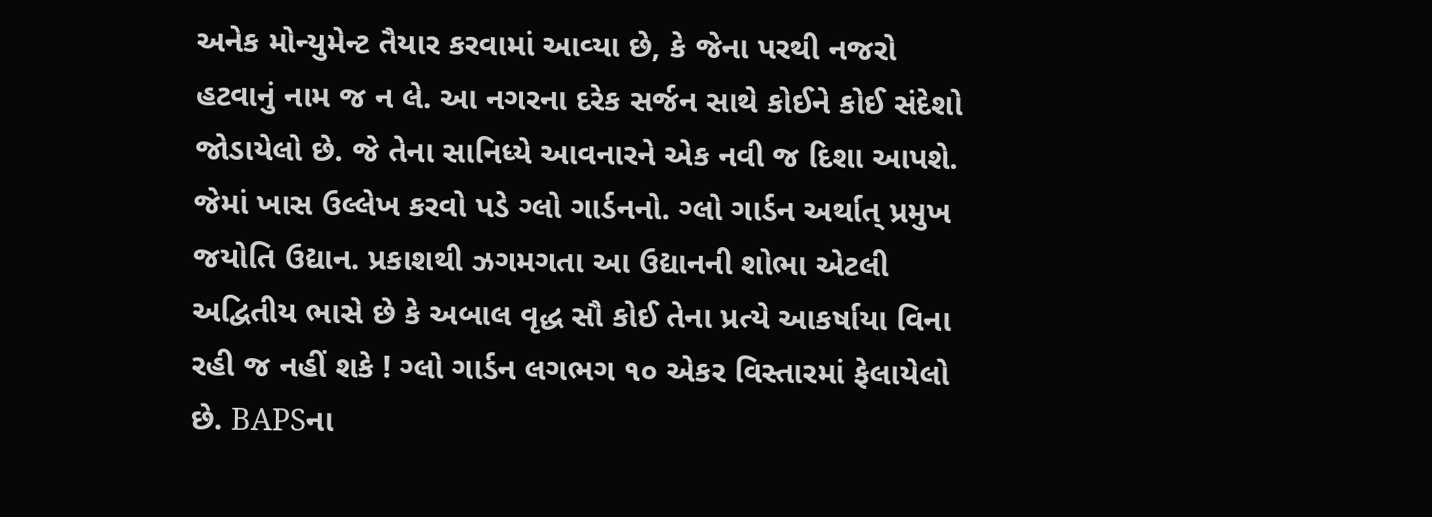અનેક મોન્‍યુમેન્‍ટ તૈયાર કરવામાં આવ્‍યા છે, કે જેના પરથી નજરો હટવાનું નામ જ ન લે. આ નગરના દરેક સર્જન સાથે કોઈને કોઈ સંદેશો જોડાયેલો છે. જે તેના સાનિધ્‍યે આવનારને એક નવી જ દિશા આપશે. જેમાં ખાસ ઉલ્લેખ કરવો પડે ગ્‍લો ગાર્ડનનો. ગ્‍લો ગાર્ડન અર્થાત્‌ પ્રમુખ જયોતિ ઉદ્યાન. પ્રકાશથી ઝગમગતા આ ઉદ્યાનની શોભા એટલી અદ્વિતીય ભાસે છે કે અબાલ વૃદ્ધ સૌ કોઈ તેના પ્રત્‍યે આકર્ષાયા વિના રહી જ નહીં શકે ! ગ્‍લો ગાર્ડન લગભગ ૧૦ એકર વિસ્‍તારમાં ફેલાયેલો છે. BAPSના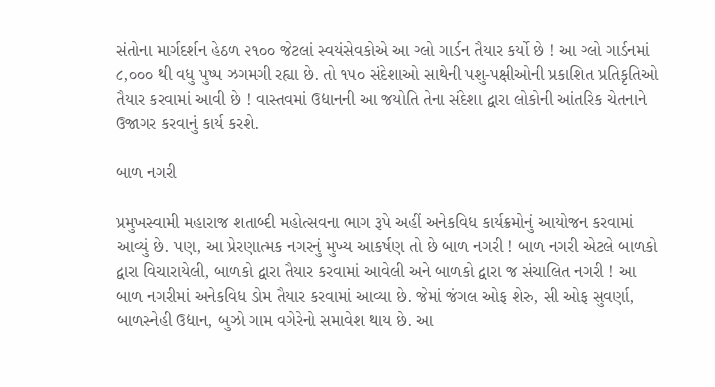સંતોના માર્ગદર્શન હેઠળ ૨૧૦૦ જેટલાં સ્‍વયંસેવકોએ આ ગ્‍લો ગાર્ડન તૈયાર કર્યો છે ! આ ગ્‍લો ગાર્ડનમાં ૮,૦૦૦ થી વધુ પુષ્‍પ ઝગમગી રહ્યા છે. તો ૧૫૦ સંદેશાઓ સાથેની પશુ-પક્ષીઓની પ્રકાશિત પ્રતિકૃતિઓ તૈયાર કરવામાં આવી છે ! વાસ્‍તવમાં ઉદ્યાનની આ જયોતિ તેના સંદેશા દ્વારા લોકોની આંતરિક ચેતનાને ઉજાગર કરવાનું કાર્ય કરશે.

બાળ નગરી

પ્રમુખસ્‍વામી મહારાજ શતાબ્‍દી મહોત્‍સવના ભાગ રૂપે અહીં અનેકવિધ કાર્યક્રમોનું આયોજન કરવામાં આવ્‍યું છે. પણ, આ પ્રેરણાત્‍મક નગરનું મુખ્‍ય આકર્ષણ તો છે બાળ નગરી ! બાળ નગરી એટલે બાળકો દ્વારા વિચારાયેલી, બાળકો દ્વારા તૈયાર કરવામાં આવેલી અને બાળકો દ્વારા જ સંચાલિત નગરી ! આ બાળ નગરીમાં અનેકવિધ ડોમ તૈયાર કરવામાં આવ્‍યા છે. જેમાં જંગલ ઓફ શેરુ, સી ઓફ સુવર્ણા, બાળસ્‍નેહી ઉદ્યાન, બુઝો ગામ વગેરેનો સમાવેશ થાય છે. આ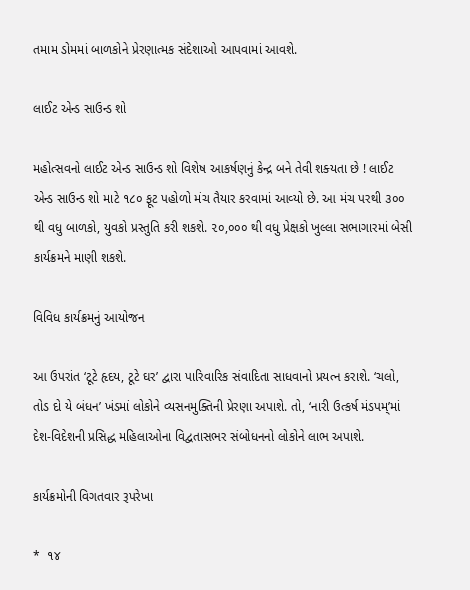તમામ ડોમમાં બાળકોને પ્રેરણાત્‍મક સંદેશાઓ આપવામાં આવશે.

લાઈટ એન્‍ડ સાઉન્‍ડ શો

મહોત્‍સવનો લાઈટ એન્‍ડ સાઉન્‍ડ શો વિશેષ આકર્ષણનું કેન્‍દ્ર બને તેવી શક્‍યતા છે ! લાઈટ એન્‍ડ સાઉન્‍ડ શો માટે ૧૮૦ ફૂટ પહોળો મંચ તૈયાર કરવામાં આવ્‍યો છે. આ મંચ પરથી ૩૦૦ થી વધુ બાળકો, યુવકો પ્રસ્‍તુતિ કરી શકશે. ૨૦,૦૦૦ થી વધુ પ્રેક્ષકો ખુલ્લા સભાગારમાં બેસી કાર્યક્રમને માણી શકશે.

વિવિધ કાર્યક્રમનું આયોજન

આ ઉપરાંત ‘ટૂટે હૃદય, ટૂટે ઘર’ દ્વારા પારિવારિક સંવાદિતા સાધવાનો પ્રયત્‍ન કરાશે. ‘ચલો, તોડ દો યે બંધન’ ખંડમાં લોકોને વ્‍યસનમુક્‍તિની પ્રેરણા અપાશે. તો, ‘નારી ઉત્‍કર્ષ મંડપમ્‌’માં દેશ-વિદેશની પ્રસિદ્ધ મહિલાઓના વિદ્વતાસભર સંબોધનનો લોકોને લાભ અપાશે.

કાર્યક્રમોની વિગતવાર રૂપરેખા

*  ૧૪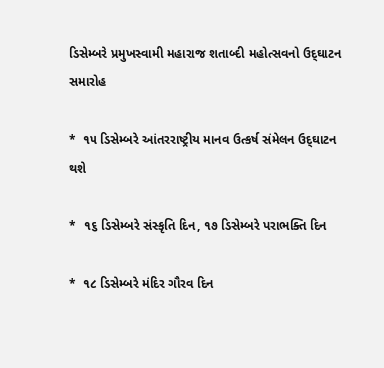ડિસેમ્‍બરે પ્રમુખસ્‍વામી મહારાજ શતાબ્‍દી મહોત્‍સવનો ઉદ્‌ઘાટન સમારોહ

*  ૧૫ ડિસેમ્‍બરે આંતરરાષ્ટ્રીય માનવ ઉત્‍કર્ષ સંમેલન ઉદ્‍ઘાટન થશે

*  ૧૬ ડિસેમ્‍બરે સંસ્‍કૃતિ દિન, ૧૭ ડિસેમ્‍બરે પરાભક્‍તિ દિન

*  ૧૮ ડિસેમ્‍બરે મંદિર ગૌરવ દિન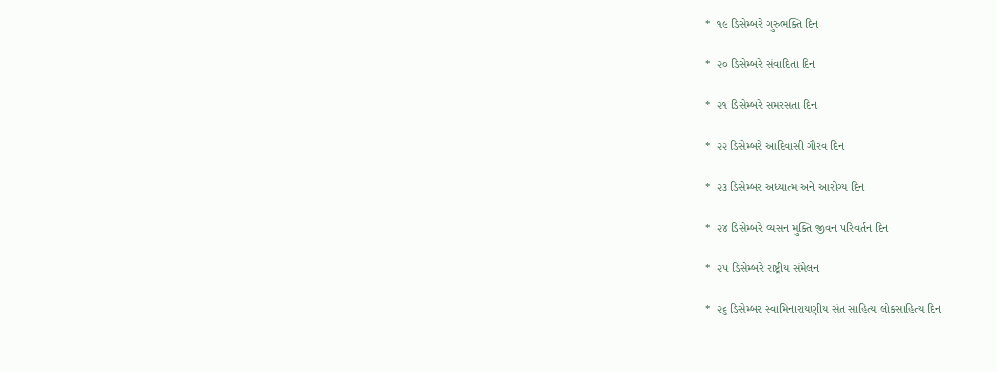*  ૧૯ ડિસેમ્‍બરે ગુરુભક્‍તિ દિન

*  ૨૦ ડિસેમ્‍બરે સંવાદિતા દિન

*  ૨૧ ડિસેમ્‍બરે સમરસતા દિન

*  ૨૨ ડિસેમ્‍બરે આદિવાસી ગૌરવ દિન

*  ૨૩ ડિસેમ્‍બર અધ્‍યાત્‍મ અને આરોગ્‍ય દિન

*  ૨૪ ડિસેમ્‍બરે વ્‍યસન મુક્‍તિ જીવન પરિવર્તન દિન

*  ૨૫ ડિસેમ્‍બરે રાષ્ટ્રીય સંમેલન

*  ૨૬ ડિસેમ્‍બર સ્‍વામિનારાયણીય સંત સાહિત્‍ય લોકસાહિત્‍ય દિન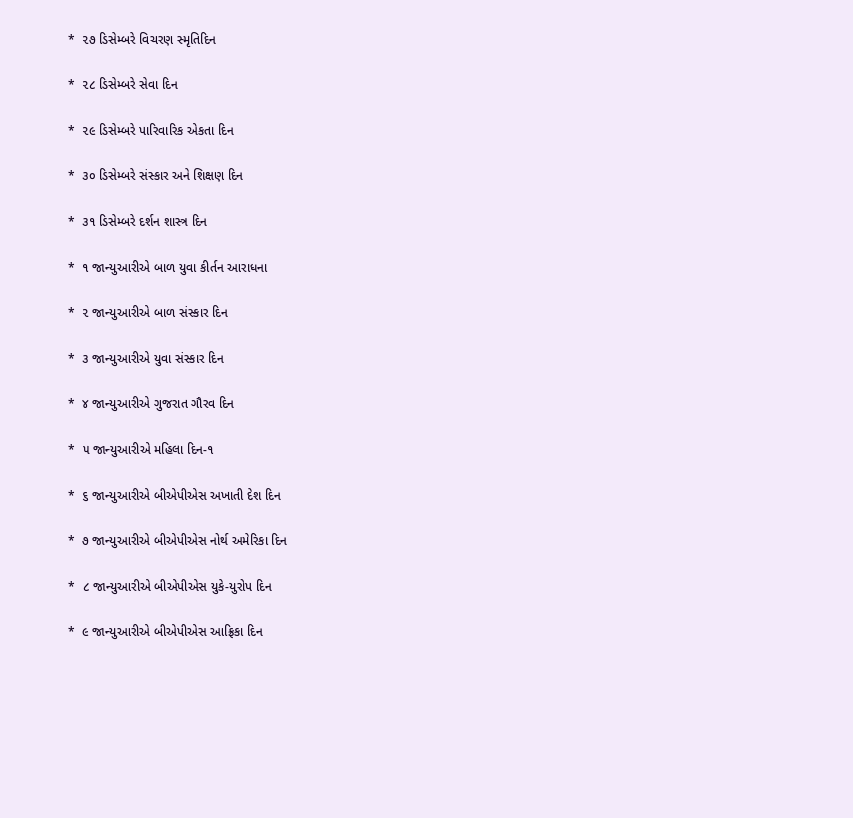*  ૨૭ ડિસેમ્‍બરે વિચરણ સ્‍મૃતિદિન

*  ૨૮ ડિસેમ્‍બરે સેવા દિન

*  ૨૯ ડિસેમ્‍બરે પારિવારિક એકતા દિન

*  ૩૦ ડિસેમ્‍બરે સંસ્‍કાર અને શિક્ષણ દિન

*  ૩૧ ડિસેમ્‍બરે દર્શન શાસ્ત્ર દિન

*  ૧ જાન્‍યુઆરીએ બાળ યુવા કીર્તન આરાધના

*  ૨ જાન્‍યુઆરીએ બાળ સંસ્‍કાર દિન

*  ૩ જાન્‍યુઆરીએ યુવા સંસ્‍કાર દિન

*  ૪ જાન્‍યુઆરીએ ગુજરાત ગૌરવ દિન

*  ૫ જાન્‍યુઆરીએ મહિલા દિન-૧

*  ૬ જાન્‍યુઆરીએ બીએપીએસ અખાતી દેશ દિન

*  ૭ જાન્‍યુઆરીએ બીએપીએસ નોર્થ અમેરિકા દિન

*  ૮ જાન્‍યુઆરીએ બીએપીએસ યુકે-યુરોપ દિન

*  ૯ જાન્‍યુઆરીએ બીએપીએસ આફ્રિકા દિન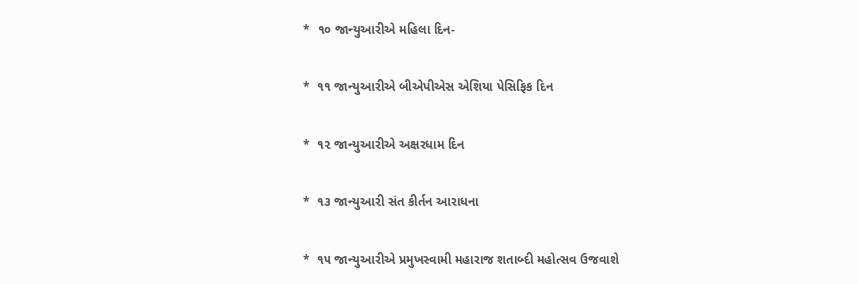*  ૧૦ જાન્‍યુઆરીએ મહિલા દિન-

*  ૧૧ જાન્‍યુઆરીએ બીએપીએસ એશિયા પેસિફિક દિન

*  ૧૨ જાન્‍યુઆરીએ અક્ષરધામ દિન

*  ૧૩ જાન્‍યુઆરી સંત કીર્તન આરાધના

*  ૧૫ જાન્‍યુઆરીએ પ્રમુખસ્‍વામી મહારાજ શતાબ્‍દી મહોત્‍સવ ઉજવાશે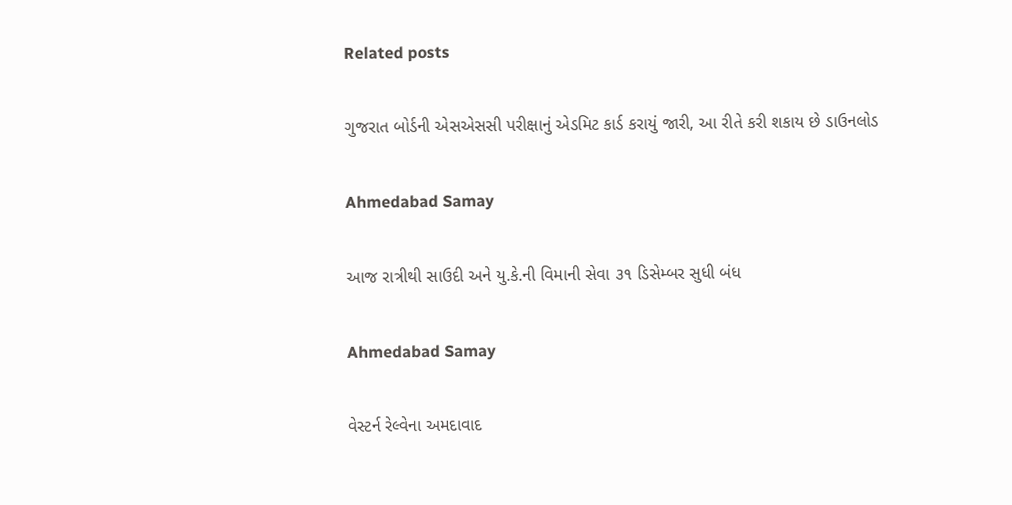Related posts

ગુજરાત બોર્ડની એસએસસી પરીક્ષાનું એડમિટ કાર્ડ કરાયું જારી, આ રીતે કરી શકાય છે ડાઉનલોડ

Ahmedabad Samay

આજ રાત્રીથી સાઉદી અને યુ.કે.ની વિમાની સેવા ૩૧ ડિસેમ્બર સુધી બંધ

Ahmedabad Samay

વેસ્ટર્ન રેલ્વેના અમદાવાદ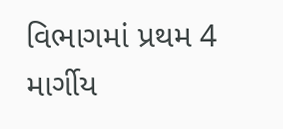વિભાગમાં પ્રથમ 4 માર્ગીય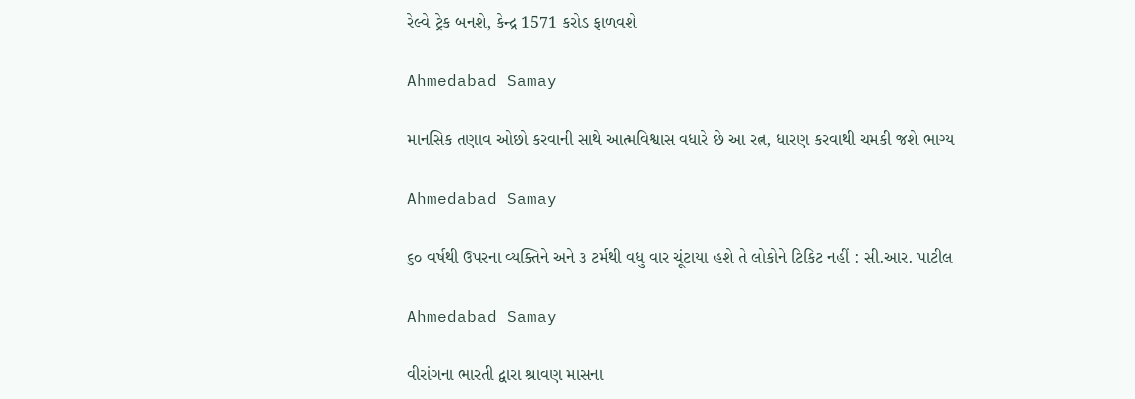રેલ્વે ટ્રેક બનશે, કેન્દ્ર 1571 કરોડ ફાળવશે

Ahmedabad Samay

માનસિક તણાવ ઓછો કરવાની સાથે આત્મવિશ્વાસ વધારે છે આ રત્ન, ધારણ કરવાથી ચમકી જશે ભાગ્ય

Ahmedabad Samay

૬૦ વર્ષથી ઉપરના વ્યક્તિને અને ૩ ટર્મથી વધુ વાર ચૂંટાયા હશે તે લોકોને ટિકિટ નહીં : સી.આર. પાટીલ

Ahmedabad Samay

વીરાંગના ભારતી દ્વારા શ્રાવણ માસના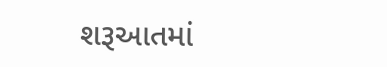શરૂઆતમાં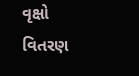વૃક્ષો વિતરણ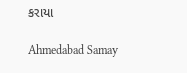કરાયા

Ahmedabad Samay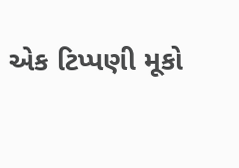એક ટિપ્પણી મૂકો